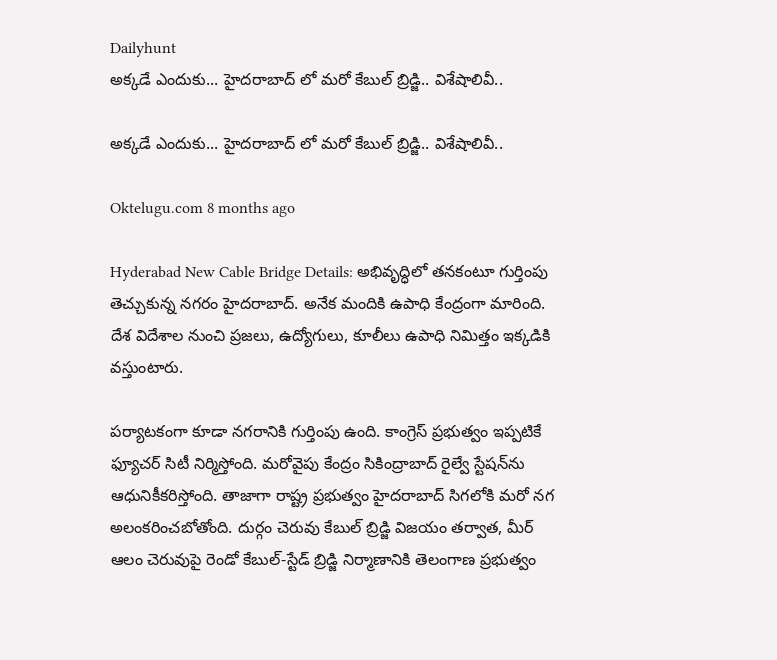Dailyhunt
అక్కడే ఎందుకు... హైదరాబాద్ లో మరో కేబుల్ బ్రిడ్జి.. విశేషాలివీ..

అక్కడే ఎందుకు... హైదరాబాద్ లో మరో కేబుల్ బ్రిడ్జి.. విశేషాలివీ..

Oktelugu.com 8 months ago

Hyderabad New Cable Bridge Details: అభివృద్ధిలో తనకంటూ గుర్తింపు తెచ్చుకున్న నగరం హైదరాబాద్‌. అనేక మందికి ఉపాధి కేంద్రంగా మారింది. దేశ విదేశాల నుంచి ప్రజలు, ఉద్యోగులు, కూలీలు ఉపాధి నిమిత్తం ఇక్కడికి వస్తుంటారు.

పర్యాటకంగా కూడా నగరానికి గుర్తింపు ఉంది. కాంగ్రెస్‌ ప్రభుత్వం ఇప్పటికే ఫ్యూచర్‌ సిటీ నిర్మిస్తోంది. మరోవైపు కేంద్రం సికింద్రాబాద్‌ రైల్వే స్టేషన్‌ను ఆధునికీకరిస్తోంది. తాజాగా రాష్ట్ర ప్రభుత్వం హైదరాబాద్‌ సిగలోకి మరో నగ అలంకరించబోతోంది. దుర్గం చెరువు కేబుల్‌ బ్రిడ్జి విజయం తర్వాత, మీర్‌ ఆలం చెరువుపై రెండో కేబుల్‌-స్టేడ్‌ బ్రిడ్జి నిర్మాణానికి తెలంగాణ ప్రభుత్వం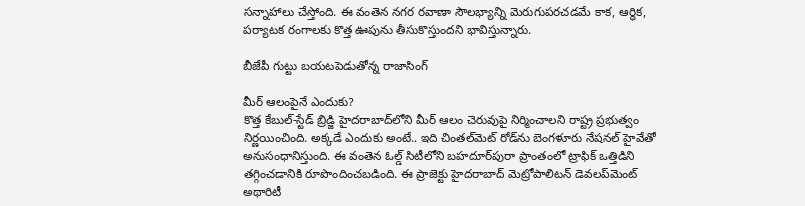సన్నాహాలు చేస్తోంది. ఈ వంతెన నగర రవాణా సౌలభ్యాన్ని మెరుగుపరచడమే కాక, ఆర్థిక, పర్యాటక రంగాలకు కొత్త ఊపును తీసుకొస్తుందని భావిస్తున్నారు.

బీజేపీ గుట్టు బయటపెడుతోన్న రాజాసింగ్

మీర్‌ ఆలంపైనే ఎందుకు?
కొత్త కేబుల్‌-స్టేడ్‌ బ్రిడ్జి హైదరాబాద్‌లోని మీర్‌ ఆలం చెరువుపై నిర్మించాలని రాష్ట్ర ప్రభుత్వం నిర్ణయించింది. అక్కడే ఎందుకు అంటే.. ఇది చింతల్‌మెట్‌ రోడ్‌ను బెంగళూరు నేషనల్‌ హైవేతో అనుసంధానిస్తుంది. ఈ వంతెన ఓల్డ్‌ సిటీలోని బహదూర్‌పురా ప్రాంతంలో ట్రాఫిక్‌ ఒత్తిడిని తగ్గించడానికి రూపొందించబడింది. ఈ ప్రాజెక్టు హైదరాబాద్‌ మెట్రోపాలిటన్‌ డెవలప్‌మెంట్‌ అథారిటీ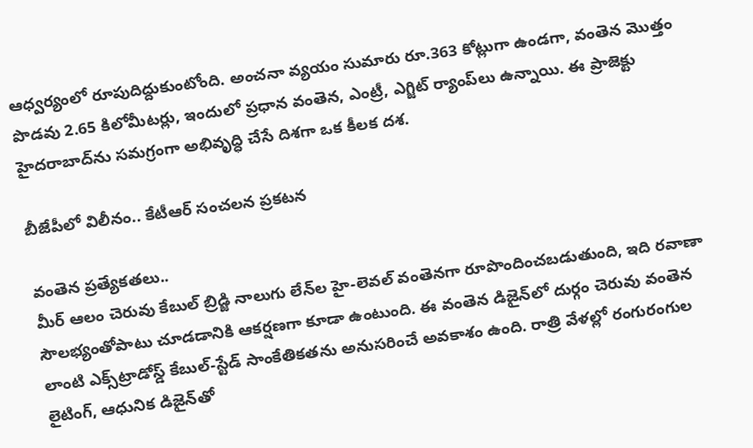ఆధ్వర్యంలో రూపుదిద్దుకుంటోంది. అంచనా వ్యయం సుమారు రూ.363 కోట్లుగా ఉండగా, వంతెన మొత్తం పొడవు 2.65 కిలోమీటర్లు, ఇందులో ప్రధాన వంతెన, ఎంట్రీ, ఎగ్జిట్‌ ర్యాంప్‌లు ఉన్నాయి. ఈ ప్రాజెక్టు హైదరాబాద్‌ను సమగ్రంగా అభివృద్ధి చేసే దిశగా ఒక కీలక దశ.

బీజేపీలో విలీనం.. కేటీఆర్ సంచలన ప్రకటన

వంతెన ప్రత్యేకతలు..
మీర్‌ ఆలం చెరువు కేబుల్‌ బ్రిడ్జి నాలుగు లేన్‌ల హై-లెవల్‌ వంతెనగా రూపొందించబడుతుంది, ఇది రవాణా సౌలభ్యంతోపాటు చూడడానికి ఆకర్షణగా కూడా ఉంటుంది. ఈ వంతెన డిజైన్‌లో దుర్గం చెరువు వంతెన లాంటి ఎక్స్‌ట్రాడోస్డ్‌ కేబుల్‌-స్టేడ్‌ సాంకేతికతను అనుసరించే అవకాశం ఉంది. రాత్రి వేళల్లో రంగురంగుల లైటింగ్, ఆధునిక డిజైన్‌తో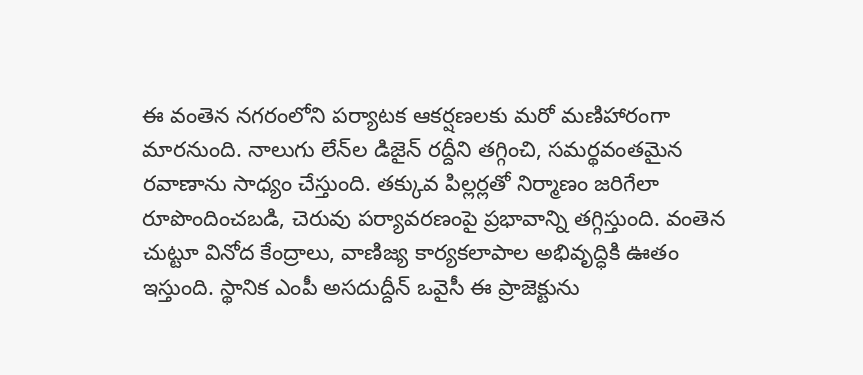ఈ వంతెన నగరంలోని పర్యాటక ఆకర్షణలకు మరో మణిహారంగా మారనుంది. నాలుగు లేన్‌ల డిజైన్‌ రద్దీని తగ్గించి, సమర్థవంతమైన రవాణాను సాధ్యం చేస్తుంది. తక్కువ పిల్లర్లతో నిర్మాణం జరిగేలా రూపొందించబడి, చెరువు పర్యావరణంపై ప్రభావాన్ని తగ్గిస్తుంది. వంతెన చుట్టూ వినోద కేంద్రాలు, వాణిజ్య కార్యకలాపాల అభివృద్ధికి ఊతం ఇస్తుంది. స్థానిక ఎంపీ అసదుద్దీన్‌ ఒవైసీ ఈ ప్రాజెక్టును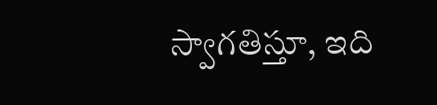స్వాగతిస్తూ, ఇది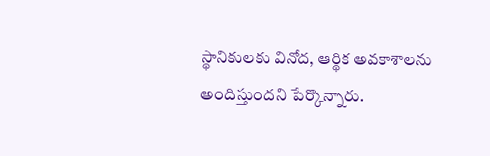స్థానికులకు వినోద, ఆర్థిక అవకాశాలను అందిస్తుందని పేర్కొన్నారు.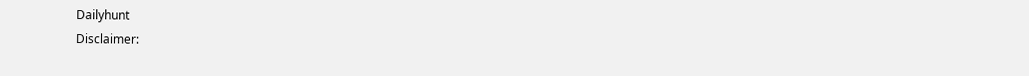Dailyhunt
Disclaimer: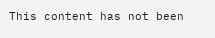This content has not been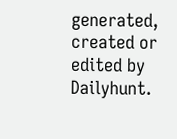generated, created or edited by Dailyhunt.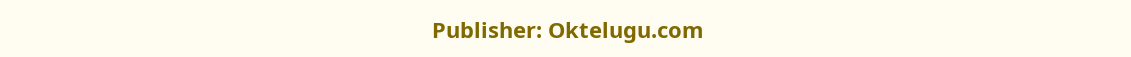Publisher: Oktelugu.com